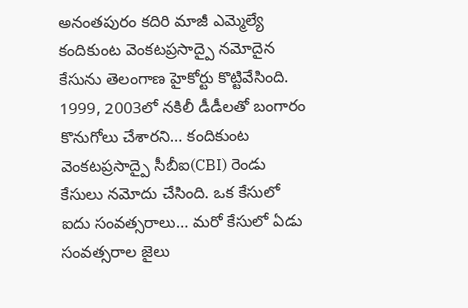అనంతపురం కదిరి మాజీ ఎమ్మెల్యే కందికుంట వెంకటప్రసాద్పై నమోదైన కేసును తెలంగాణ హైకోర్టు కొట్టివేసింది. 1999, 2003లో నకిలీ డీడీలతో బంగారం కొనుగోలు చేశారని… కందికుంట వెంకటప్రసాద్పై సీబీఐ(CBI) రెండు కేసులు నమోదు చేసింది. ఒక కేసులో ఐదు సంవత్సరాలు… మరో కేసులో ఏడు సంవత్సరాల జైలు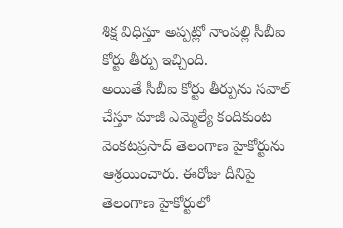శిక్ష విధిస్తూ అప్పట్లో నాంపల్లి సీబీఐ కోర్టు తీర్పు ఇచ్చింది.
అయితే సీబీఐ కోర్టు తీర్పును సవాల్ చేస్తూ మాజీ ఎమ్మెల్యే కందికుంట వెంకటప్రసాద్ తెలంగాణ హైకోర్టును ఆశ్రయించారు. ఈరోజు దీనిపై తెలంగాణ హైకోర్టులో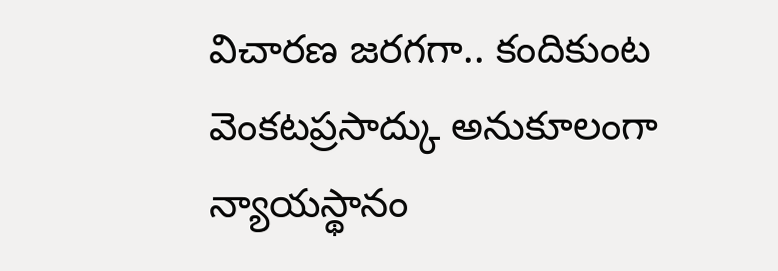విచారణ జరగగా.. కందికుంట వెంకటప్రసాద్కు అనుకూలంగా న్యాయస్థానం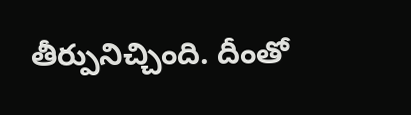తీర్పునిచ్చింది. దీంతో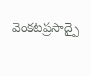వెంకటప్రసాద్పై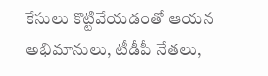కేసులు కొట్టివేయడంతో ఆయన అభిమానులు, టీడీపీ నేతలు,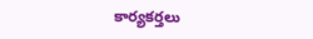కార్యకర్తలు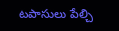టపాసులు పేల్చి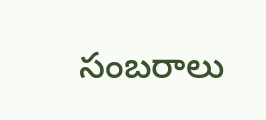సంబరాలు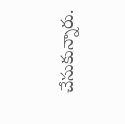చేసుకున్నారు.